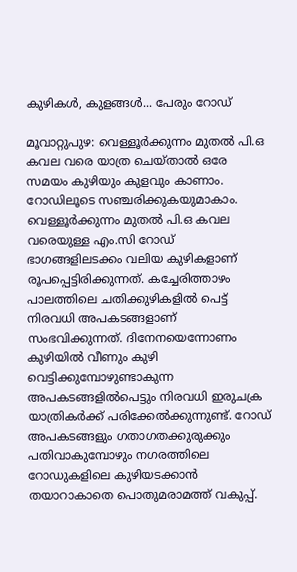കുഴികൾ, കുളങ്ങൾ... പേരും റോഡ്

മൂവാറ്റുപുഴ: വെള്ളൂർക്കുന്നം മുതൽ പി.ഒ കവല വരെ യാത്ര ചെയ്താൽ ഒരേ സമയം കുഴിയും കുളവും കാണാം. റോഡിലൂടെ സഞ്ചരിക്കുകയുമാകാം. വെള്ളൂർക്കുന്നം മുതൽ പി.ഒ കവല വരെയുള്ള എം.സി റോഡ് ഭാഗങ്ങളിലടക്കം വലിയ കുഴികളാണ് രൂപപ്പെട്ടിരിക്കുന്നത്. കച്ചേരിത്താഴം പാലത്തിലെ ചതിക്കുഴികളിൽ പെട്ട് നിരവധി അപകടങ്ങളാണ് സംഭവിക്കുന്നത്. ദിനേനയെന്നോണം കുഴിയിൽ വീണും കുഴി വെട്ടിക്കുമ്പോഴുണ്ടാകുന്ന അപകടങ്ങളിൽപെട്ടും നിരവധി ഇരുചക്ര യാത്രികർക്ക് പരിക്കേൽക്കുന്നുണ്ട്. റോഡ് അപകടങ്ങളും ഗതാഗതക്കുരുക്കും പതിവാകുമ്പോഴും നഗരത്തിലെ റോഡുകളിലെ കുഴിയടക്കാൻ തയാറാകാതെ പൊതുമരാമത്ത് വകുപ്പ്.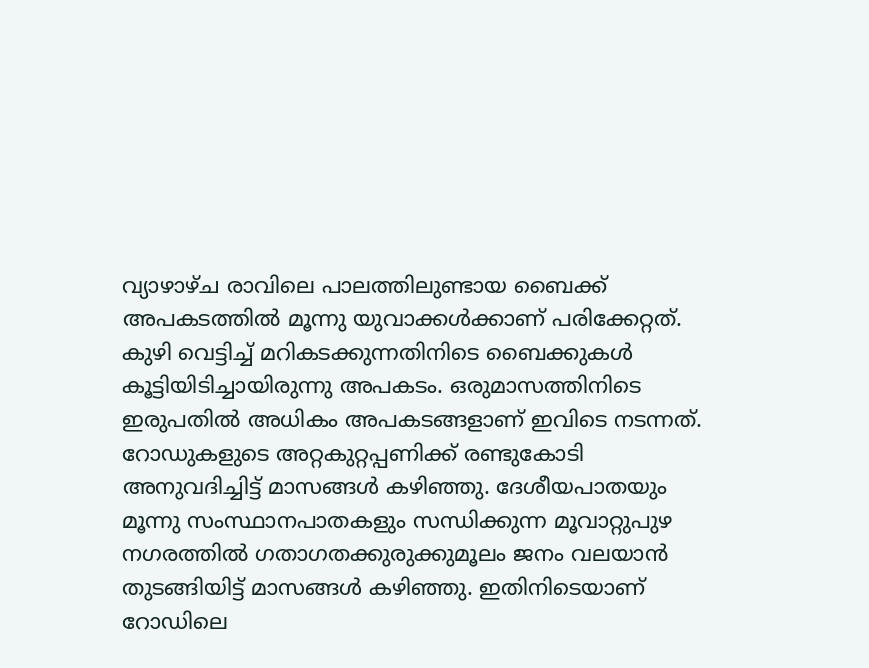വ്യാഴാഴ്ച രാവിലെ പാലത്തിലുണ്ടായ ബൈക്ക് അപകടത്തിൽ മൂന്നു യുവാക്കൾക്കാണ് പരിക്കേറ്റത്. കുഴി വെട്ടിച്ച് മറികടക്കുന്നതിനിടെ ബൈക്കുകൾ കൂട്ടിയിടിച്ചായിരുന്നു അപകടം. ഒരുമാസത്തിനിടെ ഇരുപതിൽ അധികം അപകടങ്ങളാണ് ഇവിടെ നടന്നത്. റോഡുകളുടെ അറ്റകുറ്റപ്പണിക്ക് രണ്ടുകോടി അനുവദിച്ചിട്ട് മാസങ്ങൾ കഴിഞ്ഞു. ദേശീയപാതയും മൂന്നു സംസ്ഥാനപാതകളും സന്ധിക്കുന്ന മൂവാറ്റുപുഴ നഗരത്തിൽ ഗതാഗതക്കുരുക്കുമൂലം ജനം വലയാൻ തുടങ്ങിയിട്ട് മാസങ്ങൾ കഴിഞ്ഞു. ഇതിനിടെയാണ് റോഡിലെ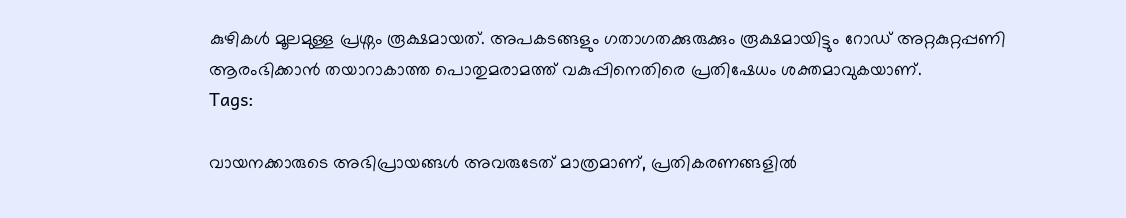കുഴികൾ മൂലമുള്ള പ്രശ്നം രൂക്ഷമായത്. അപകടങ്ങളും ഗതാഗതക്കുരുക്കും രൂക്ഷമായിട്ടും റോഡ് അറ്റകുറ്റപ്പണി ആരംഭിക്കാൻ തയാറാകാത്ത പൊതുമരാമത്ത് വകുപ്പിനെതിരെ പ്രതിഷേധം ശക്തമാവുകയാണ്.
Tags:

വായനക്കാരുടെ അഭിപ്രായങ്ങള്‍ അവരുടേത് മാത്രമാണ്, പ്രതികരണങ്ങളിൽ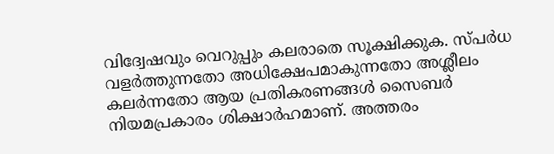വിദ്വേഷവും വെറുപ്പും കലരാതെ സൂക്ഷിക്കുക. സ്പർധ വളർത്തുന്നതോ അധിക്ഷേപമാകുന്നതോ അശ്ലീലം കലർന്നതോ ആയ പ്രതികരണങ്ങൾ സൈബർ നിയമപ്രകാരം ശിക്ഷാർഹമാണ്. അത്തരം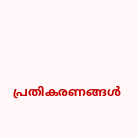പ്രതികരണങ്ങൾ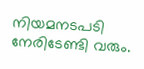നിയമനടപടി നേരിടേണ്ടി വരും.